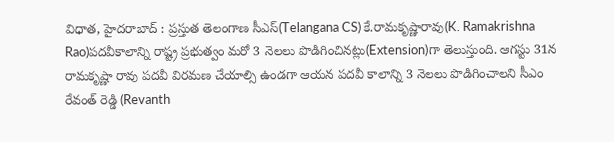విధాత, హైదరాబాద్ : ప్రస్తుత తెలంగాణ సీఎస్(Telangana CS) కే.రామకృష్ణారావు(K. Ramakrishna Rao)పదవీకాలాన్ని రాష్ట్ర ప్రభుత్వం మరో 3 నెలలు పొడిగించినట్లు(Extension)గా తెలుస్తుంది. ఆగస్టు 31న రామకృష్ణా రావు పదవీ విరమణ చేయాల్సి ఉండగా ఆయన పదవీ కాలాన్ని 3 నెలలు పొడిగించాలని సీఎం రేవంత్ రెడ్డి (Revanth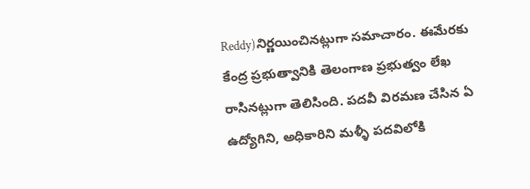Reddy)నిర్ణయించినట్లుగా సమాచారం. ఈమేరకు కేంద్ర ప్రభుత్వానికి తెలంగాణ ప్రభుత్వం లేఖ రాసినట్లుగా తెలిసింది. పదవీ విరమణ చేసిన ఏ ఉద్యోగిని, అధికారిని మళ్ళీ పదవిలోకి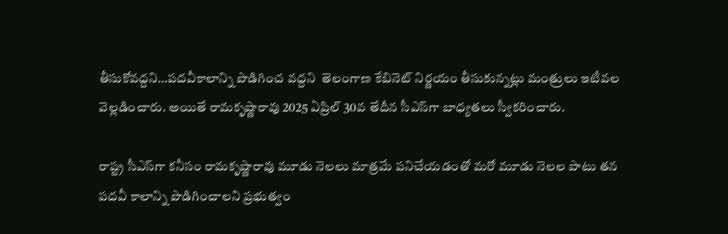తీసుకోవద్దని…పదవీకాలాన్ని పొడిగించ వద్దని  తెలంగాణ కేబినెట్ నిర్ణయం తీసుకున్నట్లు మంత్రులు ఇటీవల వెల్లడించారు. అయితే రామకృష్ణారావు 2025 ఏప్రిల్ 30వ తేదీన సీఎస్‌గా బాధ్య‌త‌లు స్వీక‌రించారు.

రాష్ట్ర సీఎస్‌గా కనీసం రామకృష్ణారావు మూడు నెలలు మాత్రమే పనిచేయడంతో మరో మూడు నెలల పాటు తన పదవీ కాలాన్ని పొడిగించాలని ప్రభుత్వం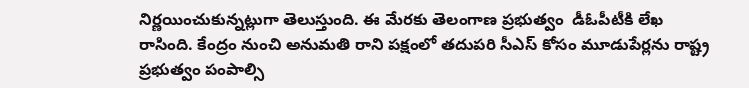నిర్ణయించుకున్నట్లుగా తెలుస్తుంది. ఈ మేరకు తెలంగాణ ప్రభుత్వం  డీఓపీటీకి లేఖ రాసింది. కేంద్రం నుంచి అనుమతి రాని పక్షంలో తదుపరి సీఎస్ కోసం మూడుపేర్లను రాష్ట్ర ప్రభుత్వం పంపాల్సి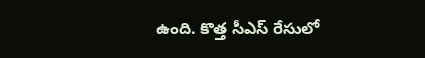ఉంది. కొత్త సీఎస్ రేసులో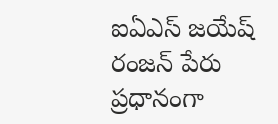ఐఏఎస్ జయేష్ రంజన్ పేరు ప్రధానంగా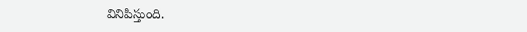వినిపిస్తుంది.